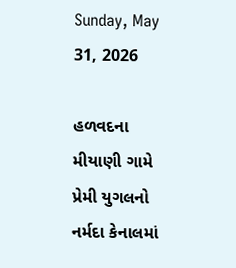Sunday, May 31, 2026

હળવદના મીયાણી ગામે પ્રેમી યુગલનો નર્મદા કેનાલમાં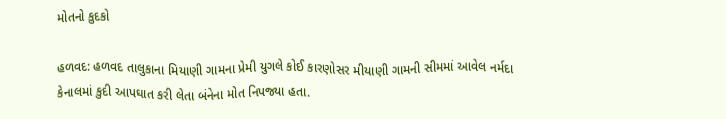મોતનો કુદકો

હળવદ: હળવદ તાલુકાના મિયાણી ગામના પ્રેમી યુગલે કોઈ કારણોસર મીયાણી ગામની સીમમાં આવેલ નર્મદા કેનાલમાં કુદી આપઘાત કરી લેતા બંનેના મોત નિપજ્યા હતા.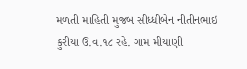મળતી માહિતી મુજબ સીધ્ધીબેન નીતીનભાઇ કુરીયા ઉ.વ.૧૮ રહે. ગામ મીયાણી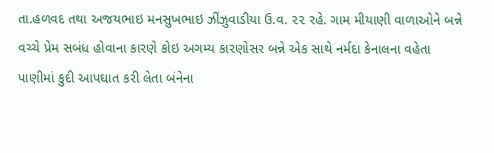તા.હળવદ તથા અજયભાઇ મનસુખભાઇ ઝીંઝુવાડીયા ઉ.વ. ૨૨ રહે. ગામ મીયાણી વાળાઓને બન્ને વચ્ચે પ્રેમ સબંધ હોવાના કારણે કોઇ અગમ્ય કારણોસર બન્ને એક સાથે નર્મદા કેનાલના વહેતા પાણીમાં કુદી આપઘાત કરી લેતા બંનેના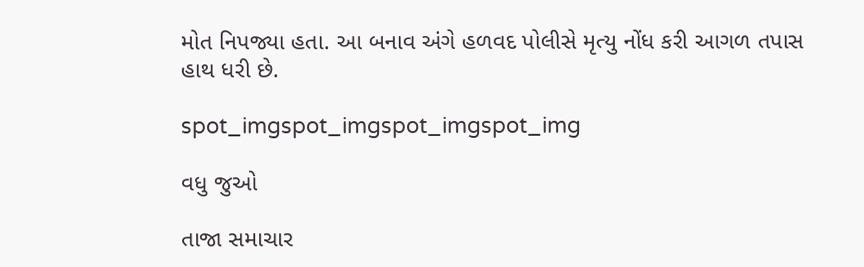મોત નિપજ્યા હતા. આ બનાવ અંગે હળવદ પોલીસે મૃત્યુ નોંધ કરી આગળ તપાસ હાથ ધરી છે.

spot_imgspot_imgspot_imgspot_img

વધુ જુઓ

તાજા સમાચાર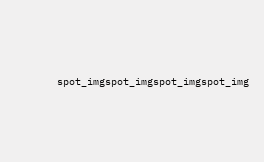spot_imgspot_imgspot_imgspot_img